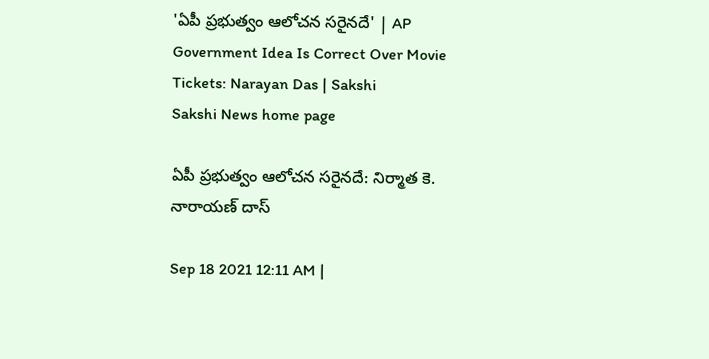'ఏపీ ప్రభుత్వం ఆలోచన సరైనదే' | AP Government Idea Is Correct Over Movie Tickets: Narayan Das | Sakshi
Sakshi News home page

ఏపీ ప్రభుత్వం ఆలోచన సరైనదే: నిర్మాత కె. నారాయణ్‌ దాస్‌

Sep 18 2021 12:11 AM |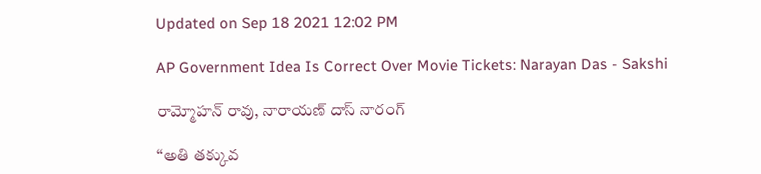Updated on Sep 18 2021 12:02 PM

AP Government Idea Is Correct Over Movie Tickets: Narayan Das - Sakshi

రామ్మోహన్‌ రావు, నారాయణ్‌ దాస్‌ నారంగ్‌

‘‘అతి తక్కువ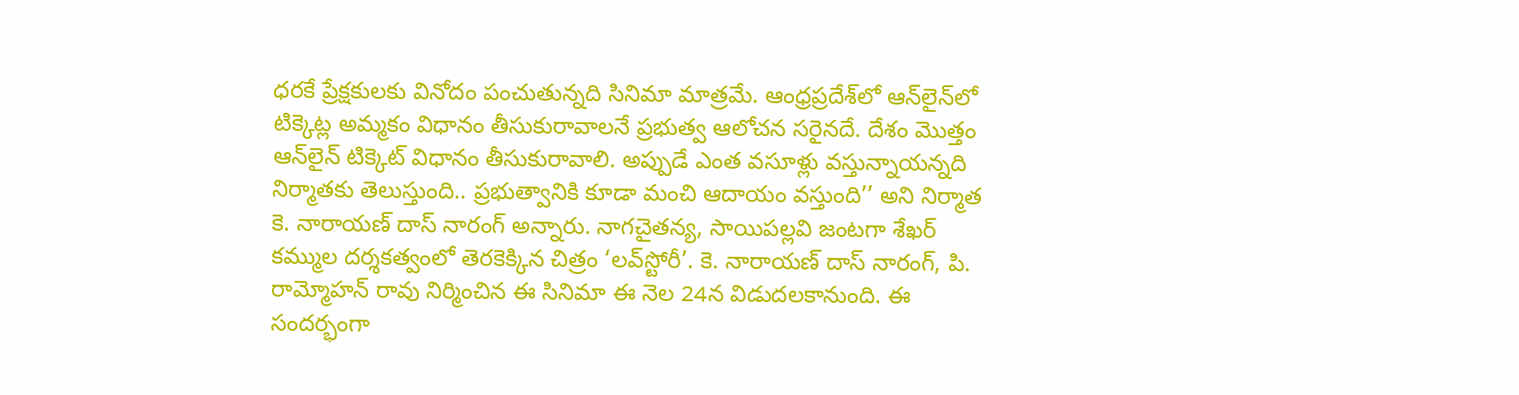ధరకే ప్రేక్షకులకు వినోదం పంచుతున్నది సినిమా మాత్రమే. ఆంధ్రప్రదేశ్‌లో ఆన్‌లైన్‌లో టిక్కెట్ల అమ్మకం విధానం తీసుకురావాలనే ప్రభుత్వ ఆలోచన సరైనదే. దేశం మొత్తం ఆన్‌లైన్‌ టిక్కెట్‌ విధానం తీసుకురావాలి. అప్పుడే ఎంత వసూళ్లు వస్తున్నాయన్నది నిర్మాతకు తెలుస్తుంది.. ప్రభుత్వానికి కూడా మంచి ఆదాయం వస్తుంది’’ అని నిర్మాత కె. నారాయణ్‌ దాస్‌ నారంగ్‌ అన్నారు. నాగచైతన్య, సాయిపల్లవి జంటగా శేఖర్‌ కమ్ముల దర్శకత్వంలో తెరకెక్కిన చిత్రం ‘లవ్‌స్టోరీ’. కె. నారాయణ్‌ దాస్‌ నారంగ్, పి. రామ్మోహన్‌ రావు నిర్మించిన ఈ సినిమా ఈ నెల 24న విడుదలకానుంది. ఈ సందర్భంగా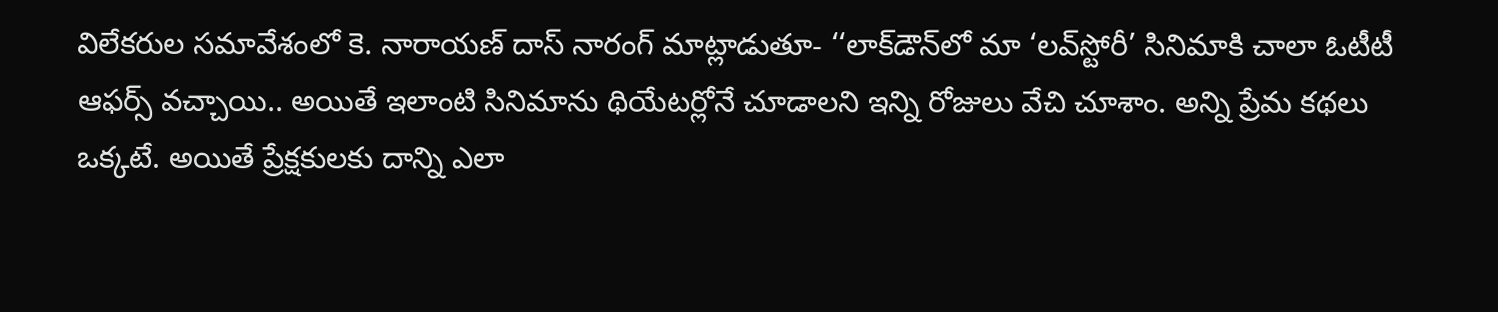విలేకరుల సమావేశంలో కె. నారాయణ్‌ దాస్‌ నారంగ్‌ మాట్లాడుతూ- ‘‘లాక్‌డౌన్‌లో మా ‘లవ్‌స్టోరీ’ సినిమాకి చాలా ఓటీటీ ఆఫర్స్‌ వచ్చాయి.. అయితే ఇలాంటి సినిమాను థియేటర్లోనే చూడాలని ఇన్ని రోజులు వేచి చూశాం. అన్ని ప్రేమ కథలు ఒక్కటే. అయితే ప్రేక్షకులకు దాన్ని ఎలా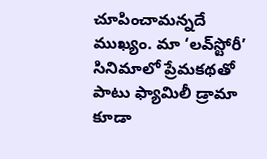చూపించామన్నదే ముఖ్యం. మా ‘లవ్‌స్టోరీ’ సినిమాలో ప్రేమకథతో పాటు ఫ్యామిలీ డ్రామా కూడా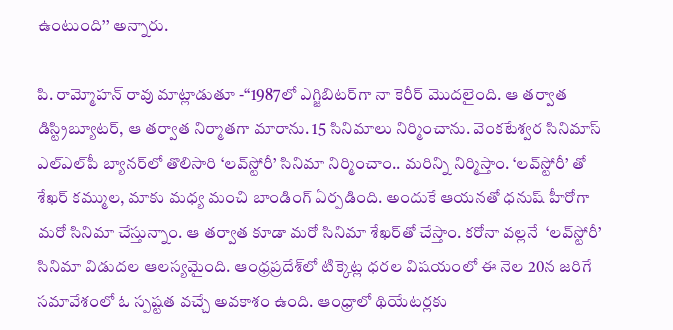ఉంటుంది’’ అన్నారు.

పి. రామ్మోహన్‌ రావు మాట్లాడుతూ -‘‘1987లో ఎగ్జిబిటర్‌గా నా కెరీర్‌ మొదలైంది. ఆ తర్వాత డిస్ట్రిబ్యూటర్, ఆ తర్వాత నిర్మాతగా మారాను. 15 సినిమాలు నిర్మించాను. వెంకటేశ్వర సినిమాస్‌ ఎల్‌ఎల్‌పీ బ్యానర్‌లో తొలిసారి ‘లవ్‌స్టోరీ’ సినిమా నిర్మించాం.. మరిన్ని నిర్మిస్తాం. ‘లవ్‌స్టోరీ’ తో శేఖర్‌ కమ్ముల, మాకు మధ్య మంచి బాండింగ్‌ ఏర్పడింది. అందుకే ఆయనతో ధనుష్‌ హీరోగా మరో సినిమా చేస్తున్నాం. ఆ తర్వాత కూడా మరో సినిమా శేఖర్‌తో చేస్తాం. కరోనా వల్లనే  ‘లవ్‌స్టోరీ’ సినిమా విడుదల ఆలస్యమైంది. ఆంధ్రప్రదేశ్‌లో టిక్కెట్ల ధరల విషయంలో ఈ నెల 20న జరిగే సమావేశంలో ఓ స్పష్టత వచ్చే అవకాశం ఉంది. ఆంధ్రాలో థియేటర్లకు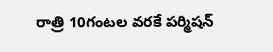రాత్రి 10గంటల వరకే పర్మిషన్‌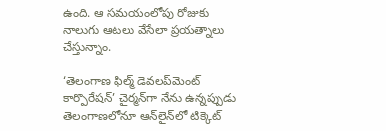ఉంది. ఆ సమయంలోపు రోజుకు నాలుగు ఆటలు వేసేలా ప్రయత్నాలు చేస్తున్నాం.

‘తెలంగాణ ఫిల్మ్‌ డెవలప్‌మెంట్‌ కార్పొరేషన్‌’ చైర్మన్‌గా నేను ఉన్నప్పుడు తెలంగాణలోనూ ఆన్‌లైన్‌లో టిక్కెట్‌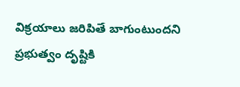విక్రయాలు జరిపితే బాగుంటుందని ప్రభుత్వం దృష్టికి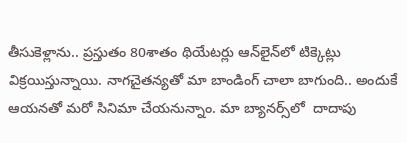తీసుకెళ్లాను.. ప్రస్తుతం 80శాతం థియేటర్లు ఆన్‌లైన్‌లో టిక్కెట్లు విక్రయిస్తున్నాయి. నాగచైతన్యతో మా బాండింగ్‌ చాలా బాగుంది.. అందుకే ఆయనతో మరో సినిమా చేయనున్నాం. మా బ్యానర్స్‌లో  దాదాపు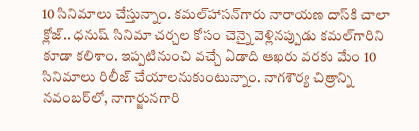10 సినిమాలు చేస్తున్నాం. కమల్‌హాసన్‌గారు నారాయణ దాస్‌కి చాలా క్లోజ్‌.. ధనుష్‌ సినిమా చర్చల కోసం చెన్నై వెళ్లినప్పుడు కమల్‌గారిని కూడా కలిశాం. ఇప్పటినుంచి వచ్చే ఏడాది ఆఖరు వరకు మేం 10 సినిమాలు రిలీజ్‌ చేయాలనుకుంటున్నాం. నాగశౌర్య చిత్రాన్ని నవంబర్‌లో, నాగార్జునగారి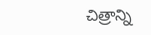చిత్రాన్ని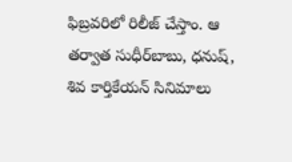ఫిబ్రవరిలో రిలీజ్‌ చేస్తాం. ఆ తర్వాత సుధీర్‌బాబు, ధనుష్, శివ కార్తికేయన్‌ సినిమాలు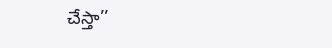చేస్తా’’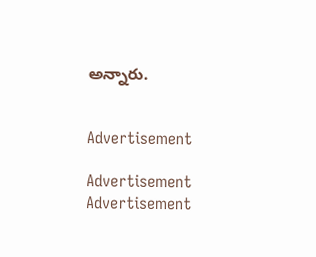అన్నారు.


Advertisement

Advertisement
Advertisement